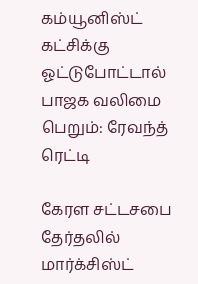கம்யூனிஸ்ட் கட்சிக்கு ஓட்டுபோட்டால் பாஜக வலிமை பெறும்: ரேவந்த் ரெட்டி

கேரள சட்டசபை தேர்தலில் மார்க்சிஸ்ட்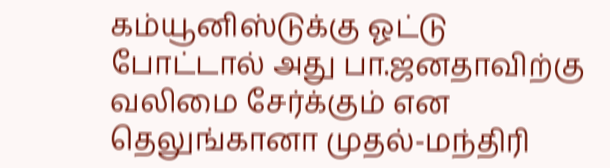கம்யூனிஸ்டுக்கு ஓட்டு போட்டால் அது பா.ஜனதாவிற்கு வலிமை சேர்க்கும் என தெலுங்கானா முதல்-மந்திரி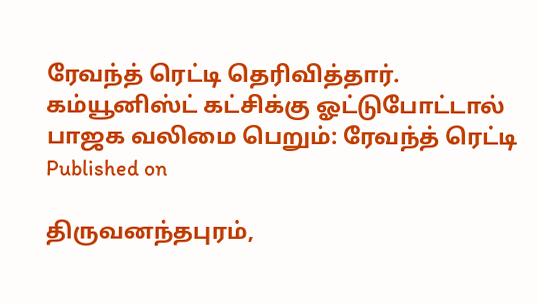ரேவந்த் ரெட்டி தெரிவித்தார்.
கம்யூனிஸ்ட் கட்சிக்கு ஓட்டுபோட்டால் பாஜக வலிமை பெறும்: ரேவந்த் ரெட்டி
Published on

திருவனந்தபுரம்,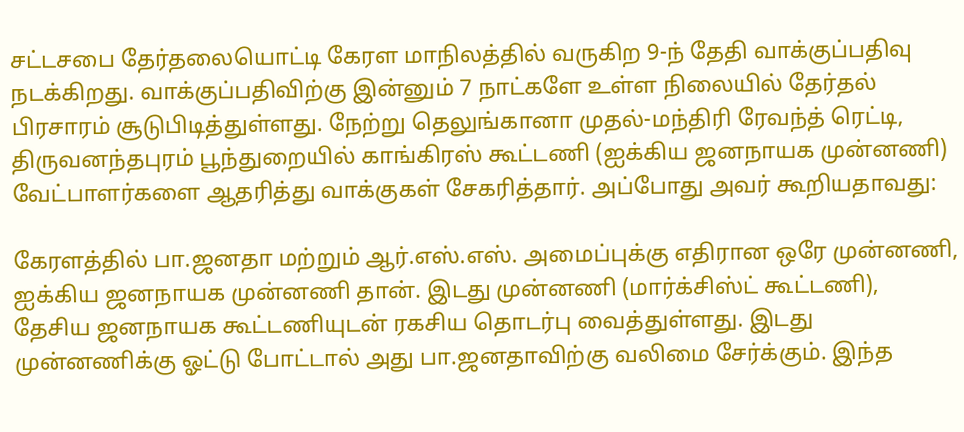சட்டசபை தேர்தலையொட்டி கேரள மாநிலத்தில் வருகிற 9-ந் தேதி வாக்குப்பதிவு நடக்கிறது. வாக்குப்பதிவிற்கு இன்னும் 7 நாட்களே உள்ள நிலையில் தேர்தல் பிரசாரம் சூடுபிடித்துள்ளது. நேற்று தெலுங்கானா முதல்-மந்திரி ரேவந்த் ரெட்டி, திருவனந்தபுரம் பூந்துறையில் காங்கிரஸ் கூட்டணி (ஐக்கிய ஜனநாயக முன்னணி) வேட்பாளர்களை ஆதரித்து வாக்குகள் சேகரித்தார். அப்போது அவர் கூறியதாவது:

கேரளத்தில் பா.ஜனதா மற்றும் ஆர்.எஸ்.எஸ். அமைப்புக்கு எதிரான ஒரே முன்னணி, ஐக்கிய ஜனநாயக முன்னணி தான். இடது முன்னணி (மார்க்சிஸ்ட் கூட்டணி), தேசிய ஜனநாயக கூட்டணியுடன் ரகசிய தொடர்பு வைத்துள்ளது. இடது முன்னணிக்கு ஓட்டு போட்டால் அது பா.ஜனதாவிற்கு வலிமை சேர்க்கும். இந்த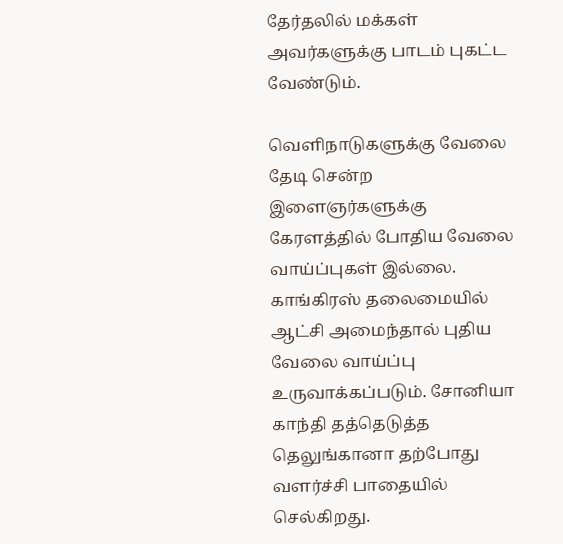தேர்தலில் மக்கள் அவர்களுக்கு பாடம் புகட்ட வேண்டும்.

வெளிநாடுகளுக்கு வேலை தேடி சென்ற இளைஞர்களுக்கு கேரளத்தில் போதிய வேலை வாய்ப்புகள் இல்லை. காங்கிரஸ் தலைமையில் ஆட்சி அமைந்தால் புதிய வேலை வாய்ப்பு உருவாக்கப்படும். சோனியா காந்தி தத்தெடுத்த தெலுங்கானா தற்போது வளர்ச்சி பாதையில் செல்கிறது.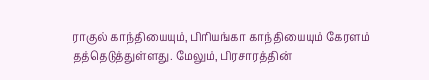ராகுல் காந்தியையும், பிரியங்கா காந்தியையும் கேரளம் தத்தெடுத்துள்ளது. மேலும், பிரசாரத்தின்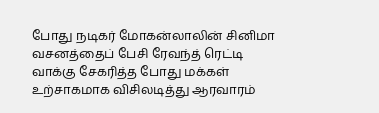போது நடிகர் மோகன்லாலின் சினிமா வசனத்தைப் பேசி ரேவந்த் ரெட்டி வாக்கு சேகரித்த போது மக்கள் உற்சாகமாக விசிலடித்து ஆரவாரம்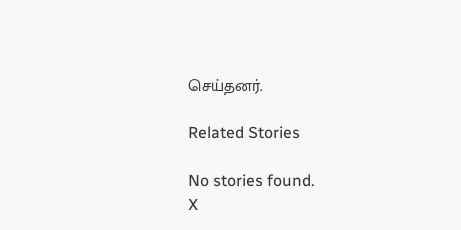செய்தனர்.

Related Stories

No stories found.
X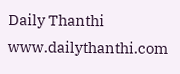Daily Thanthi
www.dailythanthi.com